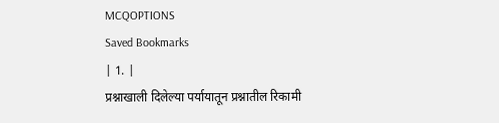MCQOPTIONS
Saved Bookmarks
| 1. |
प्रश्नाखाली दिलेल्या पर्यायातून प्रश्नातील रिकामी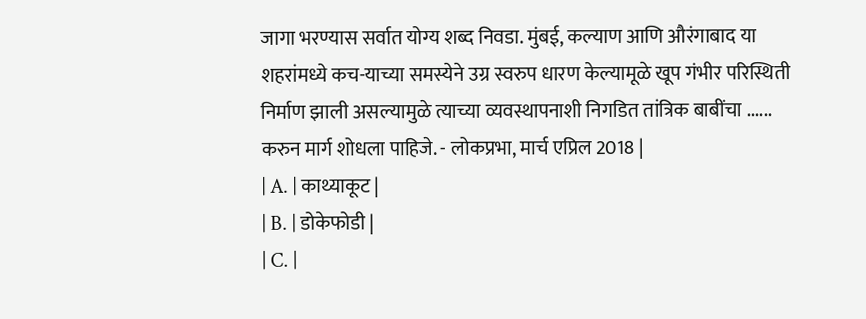जागा भरण्यास सर्वात योग्य शब्द निवडा. मुंबई, कल्याण आणि औरंगाबाद या शहरांमध्ये कच-याच्या समस्येने उग्र स्वरुप धारण केल्यामूळे खूप गंभीर परिस्थिती निर्माण झाली असल्यामुळे त्याच्या व्यवस्थापनाशी निगडित तांत्रिक बाबींचा ...... करुन मार्ग शोधला पाहिजे. - लोकप्रभा, मार्च एप्रिल 2018 |
| A. | काथ्याकूट |
| B. | डोकेफोडी |
| C. |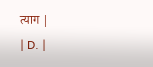त्याग |
| D. |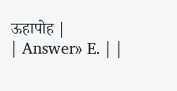ऊहापोह |
| Answer» E. | |